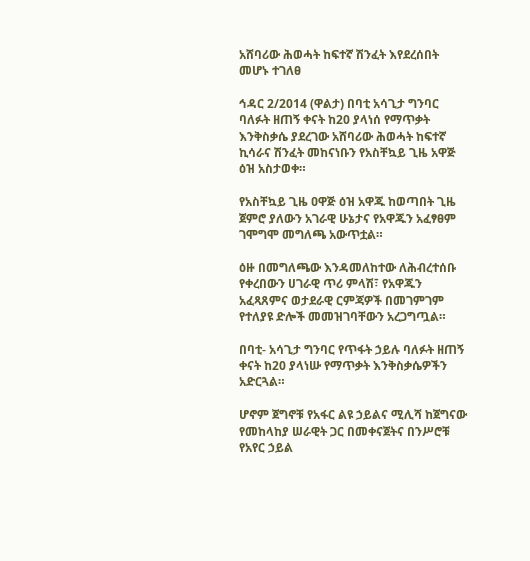አሸባሪው ሕወሓት ከፍተኛ ሽንፈት እየደረሰበት መሆኑ ተገለፀ

ኅዳር 2/2014 (ዋልታ) በባቲ አሳጊታ ግንባር ባለፉት ዘጠኝ ቀናት ከ20 ያላነሰ የማጥቃት እንቅስቃሴ ያደረገው አሸባሪው ሕወሓት ከፍተኛ ኪሳራና ሽንፈት መከናነቡን የአስቸኳይ ጊዜ አዋጅ ዕዝ አስታወቀ።

የአስቸኳይ ጊዜ ዐዋጅ ዕዝ አዋጁ ከወጣበት ጊዜ ጀምሮ ያለውን አገራዊ ሁኔታና የአዋጁን አፈፃፀም ገሞግሞ መግለጫ አውጥቷል።

ዕዙ በመግለጫው እንዳመለከተው ለሕብረተሰቡ የቀረበውን ሀገራዊ ጥሪ ምላሽ፣ የአዋጁን አፈጻጸምና ወታደራዊ ርምጃዎች በመገምገም  የተለያዩ ድሎች መመዝገባቸውን አረጋግጧል።

በባቲ- አሳጊታ ግንባር የጥፋት ኃይሉ ባለፉት ዘጠኝ ቀናት ከ20 ያላነሡ የማጥቃት እንቅስቃሴዎችን አድርጓል።

ሆኖም ጀግኖቹ የአፋር ልዩ ኃይልና ሚሊሻ ከጀግናው የመከላከያ ሠራዊት ጋር በመቀናጀትና በንሥሮቹ የአየር ኃይል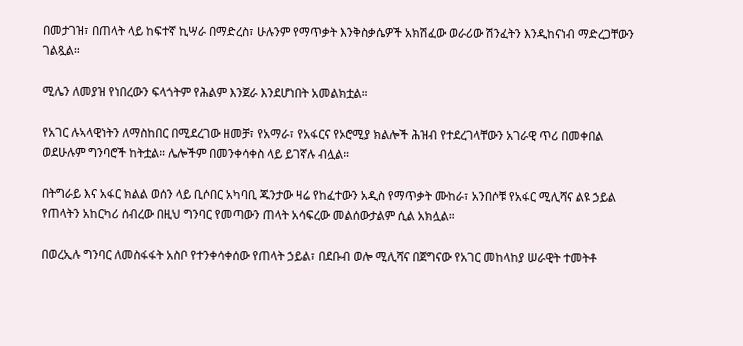በመታገዝ፣ በጠላት ላይ ከፍተኛ ኪሣራ በማድረስ፣ ሁሉንም የማጥቃት እንቅስቃሴዎች አክሽፈው ወራሪው ሽንፈትን እንዲከናነብ ማድረጋቸውን ገልጿል።

ሚሌን ለመያዝ የነበረውን ፍላጎትም የሕልም እንጀራ እንደሆነበት አመልክቷል።

የአገር ሉኣላዊነትን ለማስከበር በሚደረገው ዘመቻ፣ የአማራ፣ የአፋርና የኦሮሚያ ክልሎች ሕዝብ የተደረገላቸውን አገራዊ ጥሪ በመቀበል ወደሁሉም ግንባሮች ከትቷል። ሌሎችም በመንቀሳቀስ ላይ ይገኛሉ ብሏል።

በትግራይ እና አፋር ክልል ወሰን ላይ ቢሶበር አካባቢ ጁንታው ዛሬ የከፈተውን አዲስ የማጥቃት ሙከራ፣ አንበሶቹ የአፋር ሚሊሻና ልዩ ኃይል የጠላትን አከርካሪ ሰብረው በዚህ ግንባር የመጣውን ጠላት አሳፍረው መልሰውታልም ሲል አክሏል።

በወረኢሉ ግንባር ለመስፋፋት አስቦ የተንቀሳቀሰው የጠላት ኃይል፣ በደቡብ ወሎ ሚሊሻና በጀግናው የአገር መከላከያ ሠራዊት ተመትቶ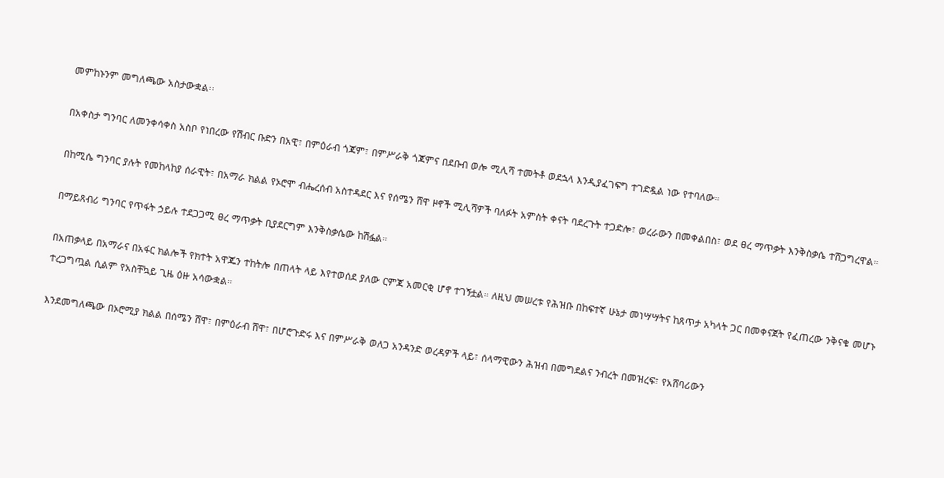መምከኑንም መግለጫው አስታውቋል፡፡

በአቀስታ ግንባር ለመንቀሳቀስ አስቦ የነበረው የሽብር ቡድን በአዊ፣ በምዕራብ ጎጃም፣ በምሥራቅ ጎጃምና በደቡብ ወሎ ሚሊሻ ተመትቶ ወደኋላ እንዲያፈገፍግ ተገድዷል ነው የተባለው።

በከሚሴ ግንባር ያሉት የመከላከያ ሰራዊት፣ በአማራ ክልል የኦሮሞ ብሔረሰብ አስተዳደር እና የሰሜን ሸዋ ዞኖች ሚሊሻዎች ባለፉት አምስት ቀናት ባደረጉት ተጋድሎ፣ ወረራውን በመቀልበስ፣ ወደ ፀረ ማጥቃት እንቅስቃሴ ተሸጋግረዋል።

በማይጸብሪ ግንባር የጥፋት ኃይሉ ተደጋጋሚ ፀረ ማጥቃት ቢያደርግም እንቅስቃሴው ከሽፏል።

በአጠቃላይ በአማራና በአፋር ክልሎች የክተት አዋጁን ተከትሎ በጠላት ላይ እየተወሰደ ያለው ርምጃ አመርቂ ሆኖ ተገኝቷል። ለዚህ መሠረቱ የሕዝቡ በከፍተኛ ሁኔታ መነሣሣትና ከጸጥታ አካላት ጋር በመቀናጀት የፈጠረው ንቅናቄ መሆኑ ተረጋግጧል ሲልም የአስቸኳይ ጊዜ ዕዙ አሳውቋል።

እንደመግለጫው በኦሮሚያ ክልል በሰሜን ሸዋ፣ በምዕራብ ሸዋ፣ በሆሮጉድሩ እና በምሥራቅ ወለጋ አንዳንድ ወረዳዎች ላይ፣ ሰላማዊውን ሕዝብ በመግደልና ንብረት በመዝረፍ፣ የአሸባሪውን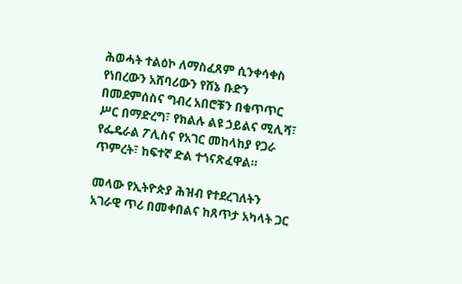ሕወሓት ተልዕኮ ለማስፈጸም ሲንቀሳቀስ የነበረውን አሸባሪውን የሸኔ ቡድን በመደምሰስና ግብረ አበሮቹን በቁጥጥር ሥር በማድረግ፣ የክልሉ ልዩ ኃይልና ሚሊሻ፣ የፌዴራል ፖሊስና የአገር መከላከያ የጋራ ጥምረት፣ ከፍተኛ ድል ተጎናጽፈዋል።

መላው የኢትዮጵያ ሕዝብ የተደረገለትን አገራዊ ጥሪ በመቀበልና ከጸጥታ አካላት ጋር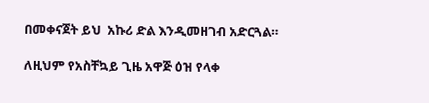በመቀናጀት ይህ  አኩሪ ድል እንዲመዘገብ አድርጓል።

ለዚህም የአስቸኳይ ጊዜ አዋጅ ዕዝ የላቀ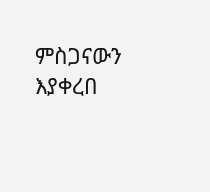ምስጋናውን እያቀረበ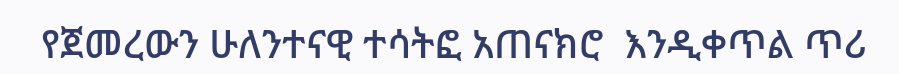የጀመረውን ሁለንተናዊ ተሳትፎ አጠናክሮ  እንዲቀጥል ጥሪ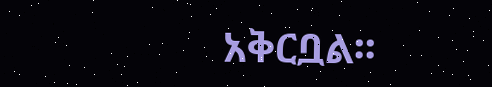አቅርቧል፡፡